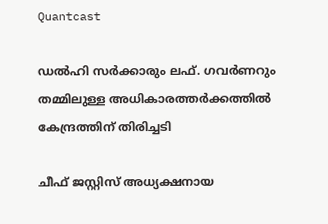Quantcast

ഡൽഹി സർക്കാരും ലഫ്. ഗവർണറും തമ്മിലുള്ള അധികാരത്തർക്കത്തിൽ കേന്ദ്രത്തിന് തിരിച്ചടി

ചീഫ് ജസ്റ്റിസ് അധ്യക്ഷനായ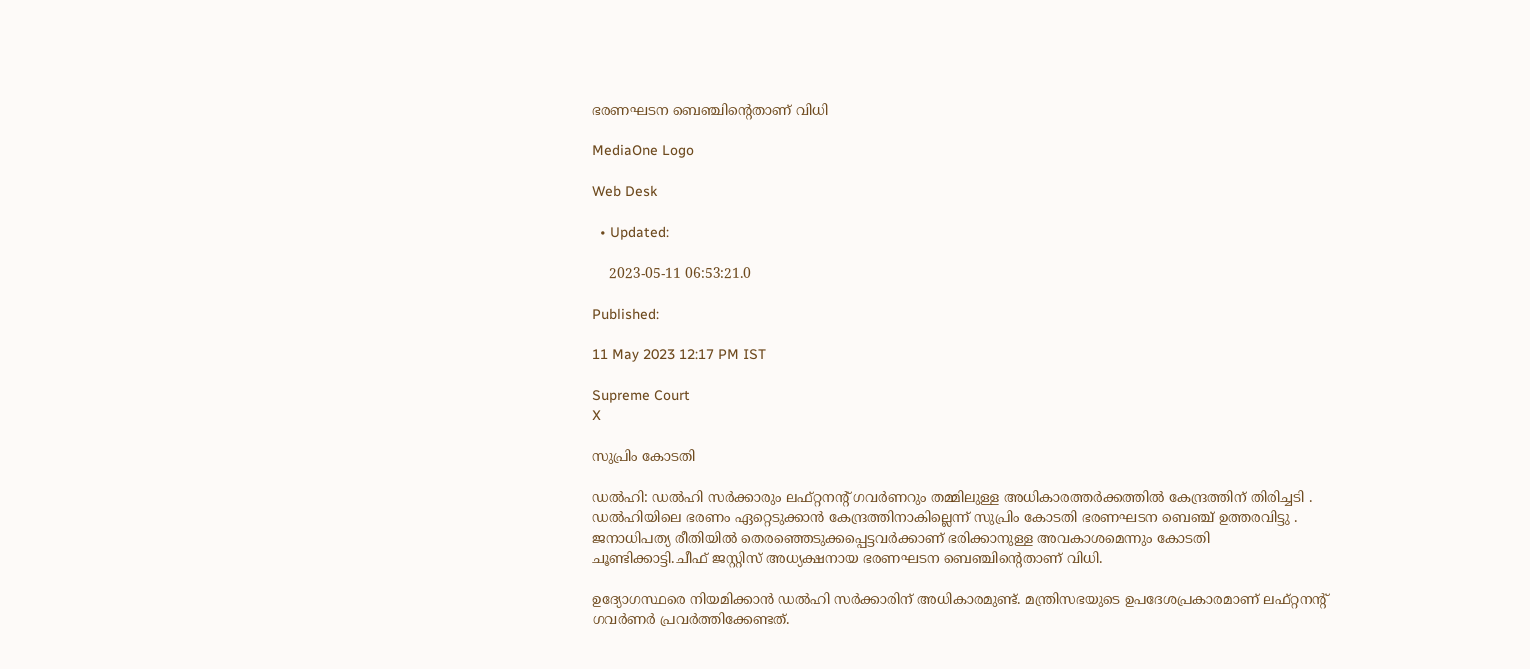ഭരണഘടന ബെഞ്ചിന്‍റെതാണ് വിധി

MediaOne Logo

Web Desk

  • Updated:

    2023-05-11 06:53:21.0

Published:

11 May 2023 12:17 PM IST

Supreme Court
X

സുപ്രിം കോടതി

ഡല്‍ഹി: ഡൽഹി സർക്കാരും ലഫ്റ്റനന്‍റ് ഗവർണറും തമ്മിലുള്ള അധികാരത്തർക്കത്തിൽ കേന്ദ്രത്തിന് തിരിച്ചടി . ഡൽഹിയിലെ ഭരണം ഏറ്റെടുക്കാൻ കേന്ദ്രത്തിനാകില്ലെന്ന് സുപ്രിം കോടതി ഭരണഘടന ബെഞ്ച് ഉത്തരവിട്ടു . ജനാധിപത്യ രീതിയിൽ തെരഞ്ഞെടുക്കപ്പെട്ടവർക്കാണ് ഭരിക്കാനുള്ള അവകാശമെന്നും കോടതി ചൂണ്ടിക്കാട്ടി.ചീഫ് ജസ്റ്റിസ് അധ്യക്ഷനായ ഭരണഘടന ബെഞ്ചിന്‍റെതാണ് വിധി.

ഉദ്യോഗസ്ഥരെ നിയമിക്കാൻ ഡൽഹി സർക്കാരിന് അധികാരമുണ്ട്. മന്ത്രിസഭയുടെ ഉപദേശപ്രകാരമാണ് ലഫ്റ്റനന്‍റ് ഗവര്‍ണര്‍ പ്രവർത്തിക്കേണ്ടത്.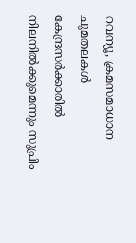റവന്യൂ, ക്രമസമാധാന ചുമതലകൾ കേന്ദ്രസർക്കാരിൽ നിലനിൽക്കുമെന്നും സുപ്രിം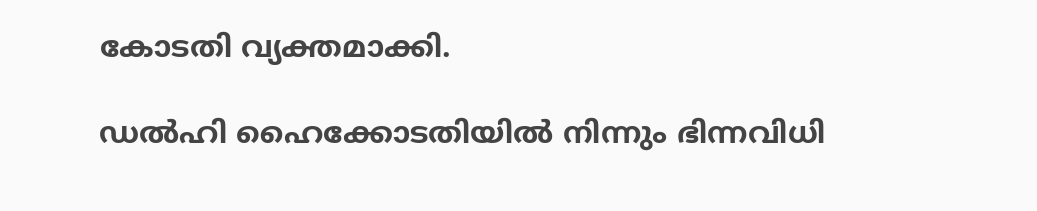കോടതി വ്യക്തമാക്കി.

ഡൽഹി ഹൈക്കോടതിയിൽ നിന്നും ഭിന്നവിധി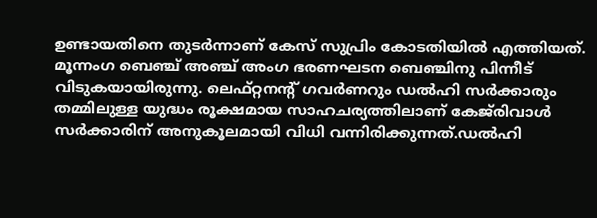ഉണ്ടായതിനെ തുടർന്നാണ് കേസ് സുപ്രിം കോടതിയിൽ എത്തിയത്. മൂന്നംഗ ബെഞ്ച് അഞ്ച് അംഗ ഭരണഘടന ബെഞ്ചിനു പിന്നീട് വിടുകയായിരുന്നു. ലെഫ്റ്റനന്‍റ് ഗവർണറും ഡൽഹി സർക്കാരും തമ്മിലുള്ള യുദ്ധം രൂക്ഷമായ സാഹചര്യത്തിലാണ് കേജ്‍രിവാള്‍ സര്‍ക്കാരിന് അനുകൂലമായി വിധി വന്നിരിക്കുന്നത്.ഡല്‍ഹി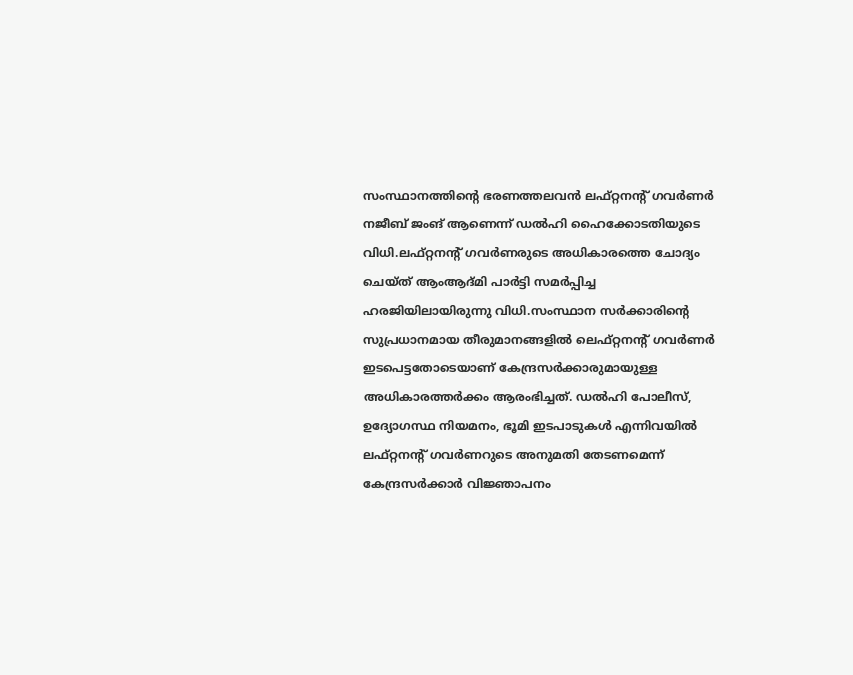സംസ്ഥാനത്തിന്റെ ഭരണത്തലവന്‍ ലഫ്റ്റനന്‍റ് ഗവര്‍ണര്‍ നജീബ് ജംങ് ആണെന്ന് ഡല്‍ഹി ഹൈക്കോടതിയുടെ വിധി.ലഫ്റ്റനന്റ് ഗവര്‍ണരുടെ അധികാരത്തെ ചോദ്യം ചെയ്ത് ആംആദ്മി പാര്‍ട്ടി സമര്‍പ്പിച്ച ഹരജിയിലായിരുന്നു വിധി.സംസ്ഥാന സര്‍ക്കാരിന്റെ സുപ്രധാനമായ തീരുമാനങ്ങളില്‍ ലെഫ്റ്റനന്റ് ഗവര്‍ണര്‍ ഇടപെട്ടതോടെയാണ് കേന്ദ്രസര്‍ക്കാരുമായുള്ള അധികാരത്തര്‍ക്കം ആരംഭിച്ചത്. ഡല്‍ഹി പോലീസ്, ഉദ്യോഗസ്ഥ നിയമനം, ഭൂമി ഇടപാടുകള്‍ എന്നിവയില്‍ ലഫ്റ്റനന്റ് ഗവര്‍ണറുടെ അനുമതി തേടണമെന്ന് കേന്ദ്രസര്‍ക്കാര്‍ വിജ്ഞാപനം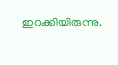ഇറക്കിയിരുന്നു.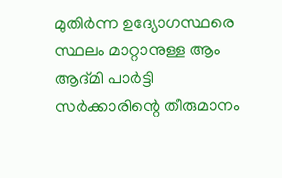മുതിര്‍ന്ന ഉദ്യോഗസ്ഥരെ സ്ഥലം മാറ്റാനുള്ള ആം ആദ്മി പാര്‍ട്ടി സര്‍ക്കാരിന്റെ തീരുമാനം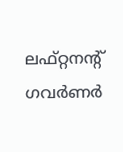ലഫ്റ്റനന്റ് ഗവര്‍ണര്‍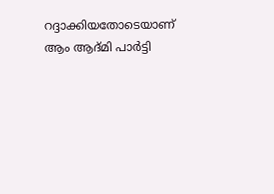റദ്ദാക്കിയതോടെയാണ് ആം ആദ്മി പാര്‍ട്ടി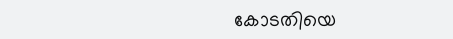കോടതിയെ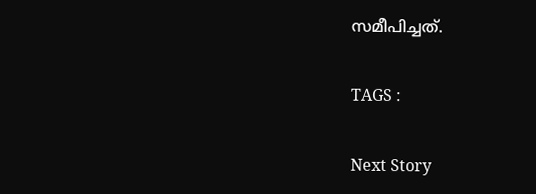സമീപിച്ചത്.

TAGS :

Next Story